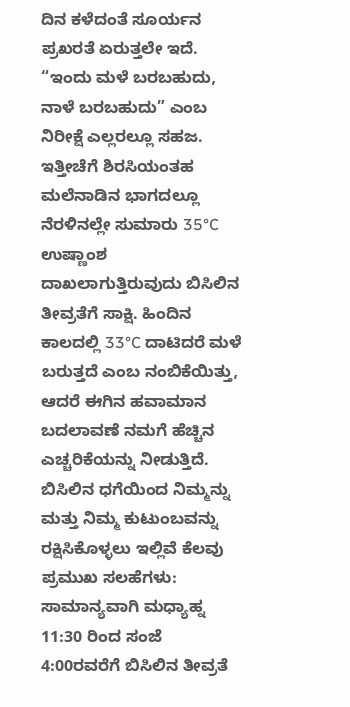ದಿನ ಕಳೆದಂತೆ ಸೂರ್ಯನ ಪ್ರಖರತೆ ಏರುತ್ತಲೇ ಇದೆ. “ಇಂದು ಮಳೆ ಬರಬಹುದು, ನಾಳೆ ಬರಬಹುದು” ಎಂಬ ನಿರೀಕ್ಷೆ ಎಲ್ಲರಲ್ಲೂ ಸಹಜ. ಇತ್ತೀಚೆಗೆ ಶಿರಸಿಯಂತಹ ಮಲೆನಾಡಿನ ಭಾಗದಲ್ಲೂ ನೆರಳಿನಲ್ಲೇ ಸುಮಾರು 35°C ಉಷ್ಣಾಂಶ ದಾಖಲಾಗುತ್ತಿರುವುದು ಬಿಸಿಲಿನ ತೀವ್ರತೆಗೆ ಸಾಕ್ಷಿ. ಹಿಂದಿನ ಕಾಲದಲ್ಲಿ 33°C ದಾಟಿದರೆ ಮಳೆ ಬರುತ್ತದೆ ಎಂಬ ನಂಬಿಕೆಯಿತ್ತು, ಆದರೆ ಈಗಿನ ಹವಾಮಾನ ಬದಲಾವಣೆ ನಮಗೆ ಹೆಚ್ಚಿನ ಎಚ್ಚರಿಕೆಯನ್ನು ನೀಡುತ್ತಿದೆ. ಬಿಸಿಲಿನ ಧಗೆಯಿಂದ ನಿಮ್ಮನ್ನು ಮತ್ತು ನಿಮ್ಮ ಕುಟುಂಬವನ್ನು ರಕ್ಷಿಸಿಕೊಳ್ಳಲು ಇಲ್ಲಿವೆ ಕೆಲವು ಪ್ರಮುಖ ಸಲಹೆಗಳು:
ಸಾಮಾನ್ಯವಾಗಿ ಮಧ್ಯಾಹ್ನ 11:30 ರಿಂದ ಸಂಜೆ 4:00ರವರೆಗೆ ಬಿಸಿಲಿನ ತೀವ್ರತೆ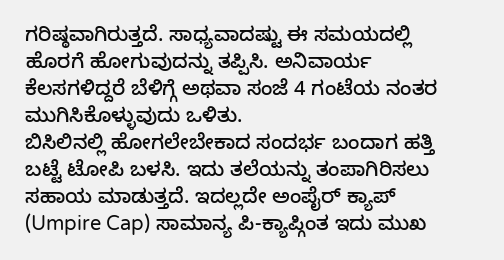ಗರಿಷ್ಠವಾಗಿರುತ್ತದೆ. ಸಾಧ್ಯವಾದಷ್ಟು ಈ ಸಮಯದಲ್ಲಿ ಹೊರಗೆ ಹೋಗುವುದನ್ನು ತಪ್ಪಿಸಿ. ಅನಿವಾರ್ಯ ಕೆಲಸಗಳಿದ್ದರೆ ಬೆಳಿಗ್ಗೆ ಅಥವಾ ಸಂಜೆ 4 ಗಂಟೆಯ ನಂತರ ಮುಗಿಸಿಕೊಳ್ಳುವುದು ಒಳಿತು.
ಬಿಸಿಲಿನಲ್ಲಿ ಹೋಗಲೇಬೇಕಾದ ಸಂದರ್ಭ ಬಂದಾಗ ಹತ್ತಿ ಬಟ್ಟೆ ಟೋಪಿ ಬಳಸಿ. ಇದು ತಲೆಯನ್ನು ತಂಪಾಗಿರಿಸಲು ಸಹಾಯ ಮಾಡುತ್ತದೆ. ಇದಲ್ಲದೇ ಅಂಪೈರ್ ಕ್ಯಾಪ್ (Umpire Cap) ಸಾಮಾನ್ಯ ಪಿ-ಕ್ಯಾಪ್ಗಿಂತ ಇದು ಮುಖ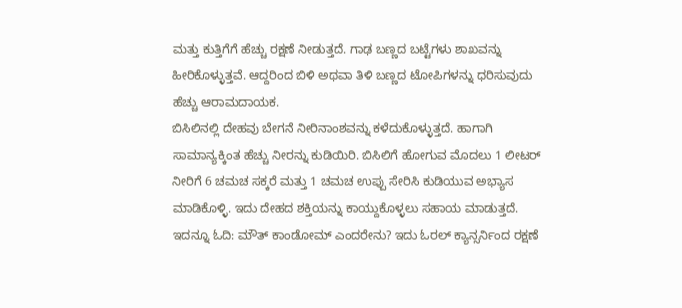ಮತ್ತು ಕುತ್ತಿಗೆಗೆ ಹೆಚ್ಚು ರಕ್ಷಣೆ ನೀಡುತ್ತದೆ. ಗಾಢ ಬಣ್ಣದ ಬಟ್ಟೆಗಳು ಶಾಖವನ್ನು ಹೀರಿಕೊಳ್ಳುತ್ತವೆ. ಆದ್ದರಿಂದ ಬಿಳಿ ಅಥವಾ ತಿಳಿ ಬಣ್ಣದ ಟೋಪಿಗಳನ್ನು ಧರಿಸುವುದು ಹೆಚ್ಚು ಆರಾಮದಾಯಕ.
ಬಿಸಿಲಿನಲ್ಲಿ ದೇಹವು ಬೇಗನೆ ನೀರಿನಾಂಶವನ್ನು ಕಳೆದುಕೊಳ್ಳುತ್ತದೆ. ಹಾಗಾಗಿ ಸಾಮಾನ್ಯಕ್ಕಿಂತ ಹೆಚ್ಚು ನೀರನ್ನು ಕುಡಿಯಿರಿ. ಬಿಸಿಲಿಗೆ ಹೋಗುವ ಮೊದಲು 1 ಲೀಟರ್ ನೀರಿಗೆ 6 ಚಮಚ ಸಕ್ಕರೆ ಮತ್ತು 1 ಚಮಚ ಉಪ್ಪು ಸೇರಿಸಿ ಕುಡಿಯುವ ಅಭ್ಯಾಸ ಮಾಡಿಕೊಳ್ಳಿ. ಇದು ದೇಹದ ಶಕ್ತಿಯನ್ನು ಕಾಯ್ದುಕೊಳ್ಳಲು ಸಹಾಯ ಮಾಡುತ್ತದೆ.
ಇದನ್ನೂ ಓದಿ: ಮೌತ್ ಕಾಂಡೋಮ್ ಎಂದರೇನು? ಇದು ಓರಲ್ ಕ್ಯಾನ್ಸರ್ನಿಂದ ರಕ್ಷಣೆ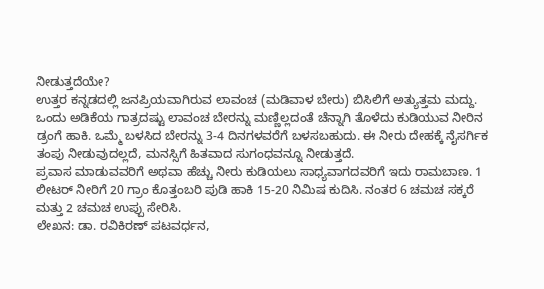ನೀಡುತ್ತದೆಯೇ?
ಉತ್ತರ ಕನ್ನಡದಲ್ಲಿ ಜನಪ್ರಿಯವಾಗಿರುವ ಲಾವಂಚ (ಮಡಿವಾಳ ಬೇರು) ಬಿಸಿಲಿಗೆ ಅತ್ಯುತ್ತಮ ಮದ್ದು. ಒಂದು ಅಡಿಕೆಯ ಗಾತ್ರದಷ್ಟು ಲಾವಂಚ ಬೇರನ್ನು ಮಣ್ಣಿಲ್ಲದಂತೆ ಚೆನ್ನಾಗಿ ತೊಳೆದು ಕುಡಿಯುವ ನೀರಿನ ಡ್ರಂಗೆ ಹಾಕಿ. ಒಮ್ಮೆ ಬಳಸಿದ ಬೇರನ್ನು 3-4 ದಿನಗಳವರೆಗೆ ಬಳಸಬಹುದು. ಈ ನೀರು ದೇಹಕ್ಕೆ ನೈಸರ್ಗಿಕ ತಂಪು ನೀಡುವುದಲ್ಲದೆ, ಮನಸ್ಸಿಗೆ ಹಿತವಾದ ಸುಗಂಧವನ್ನೂ ನೀಡುತ್ತದೆ.
ಪ್ರವಾಸ ಮಾಡುವವರಿಗೆ ಅಥವಾ ಹೆಚ್ಚು ನೀರು ಕುಡಿಯಲು ಸಾಧ್ಯವಾಗದವರಿಗೆ ಇದು ರಾಮಬಾಣ. 1 ಲೀಟರ್ ನೀರಿಗೆ 20 ಗ್ರಾಂ ಕೊತ್ತಂಬರಿ ಪುಡಿ ಹಾಕಿ 15-20 ನಿಮಿಷ ಕುದಿಸಿ. ನಂತರ 6 ಚಮಚ ಸಕ್ಕರೆ ಮತ್ತು 2 ಚಮಚ ಉಪ್ಪು ಸೇರಿಸಿ.
ಲೇಖನ: ಡಾ. ರವಿಕಿರಣ್ ಪಟವರ್ಧನ,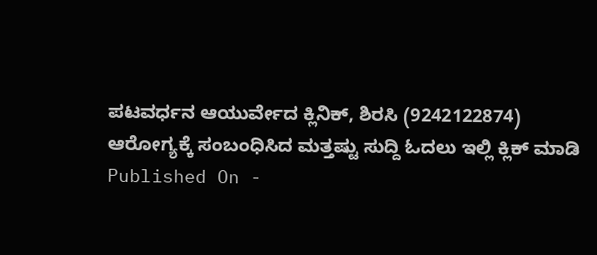ಪಟವರ್ಧನ ಆಯುರ್ವೇದ ಕ್ಲಿನಿಕ್, ಶಿರಸಿ (9242122874)
ಆರೋಗ್ಯಕ್ಕೆ ಸಂಬಂಧಿಸಿದ ಮತ್ತಷ್ಟು ಸುದ್ದಿ ಓದಲು ಇಲ್ಲಿ ಕ್ಲಿಕ್ ಮಾಡಿ
Published On -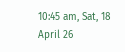10:45 am, Sat, 18 April 26